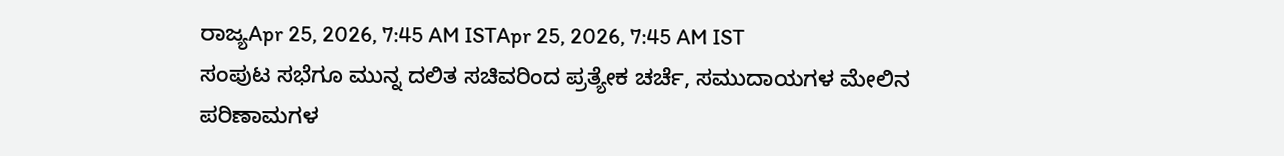ರಾಜ್ಯApr 25, 2026, 7:45 AM ISTApr 25, 2026, 7:45 AM IST
ಸಂಪುಟ ಸಭೆಗೂ ಮುನ್ನ ದಲಿತ ಸಚಿವರಿಂದ ಪ್ರತ್ಯೇಕ ಚರ್ಚೆ, ಸಮುದಾಯಗಳ ಮೇಲಿನ ಪರಿಣಾಮಗಳ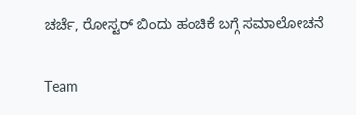ಚರ್ಚೆ, ರೋಸ್ಟರ್ ಬಿಂದು ಹಂಚಿಕೆ ಬಗ್ಗೆ ಸಮಾಲೋಚನೆ

Team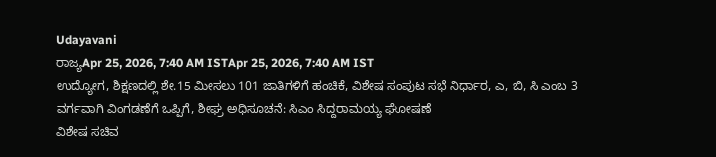Udayavani
ರಾಜ್ಯApr 25, 2026, 7:40 AM ISTApr 25, 2026, 7:40 AM IST
ಉದ್ಯೋಗ, ಶಿಕ್ಷಣದಲ್ಲಿ ಶೇ.15 ಮೀಸಲು 101 ಜಾತಿಗಳಿಗೆ ಹಂಚಿಕೆ, ವಿಶೇಷ ಸಂಪುಟ ಸಭೆ ನಿರ್ಧಾರ, ಎ, ಬಿ, ಸಿ ಎಂಬ 3 ವರ್ಗವಾಗಿ ವಿಂಗಡಣೆಗೆ ಒಪ್ಪಿಗೆ, ಶೀಘ್ರ ಅಧಿಸೂಚನೆ: ಸಿಎಂ ಸಿದ್ದರಾಮಯ್ಯ ಘೋಷಣೆ
ವಿಶೇಷ ಸಚಿವ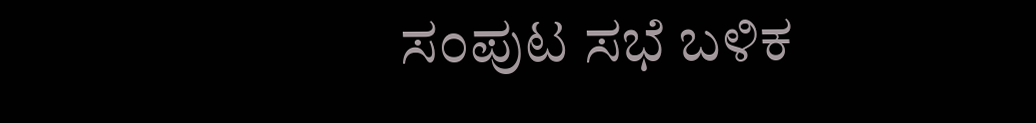ಸಂಪುಟ ಸಭೆ ಬಳಿಕ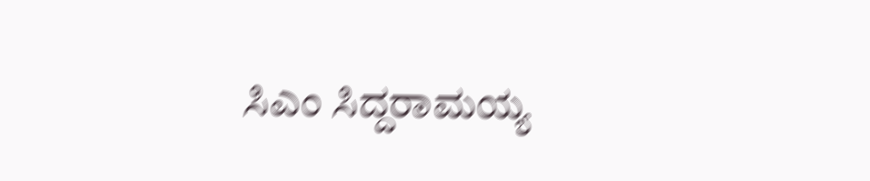ಸಿಎಂ ಸಿದ್ದರಾಮಯ್ಯ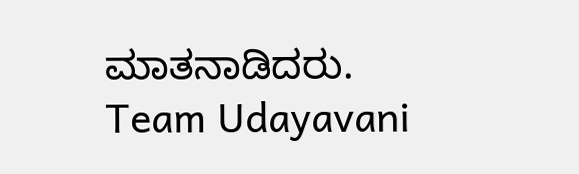ಮಾತನಾಡಿದರು.
Team Udayavani